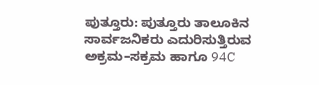ಪುತ್ತೂರು: ಪುತ್ತೂರು ತಾಲೂಕಿನ ಸಾರ್ವಜನಿಕರು ಎದುರಿಸುತ್ತಿರುವ ಅಕ್ರಮ–ಸಕ್ರಮ ಹಾಗೂ 94C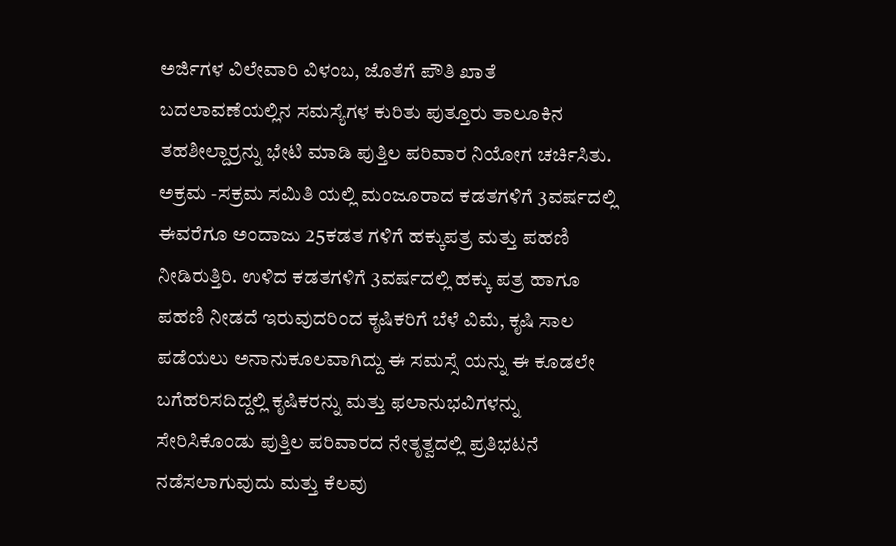ಅರ್ಜಿಗಳ ವಿಲೇವಾರಿ ವಿಳಂಬ, ಜೊತೆಗೆ ಪೌತಿ ಖಾತೆ ಬದಲಾವಣೆಯಲ್ಲಿನ ಸಮಸ್ಯೆಗಳ ಕುರಿತು ಪುತ್ತೂರು ತಾಲೂಕಿನ ತಹಶೀಲ್ದಾರ್ರನ್ನು ಭೇಟಿ ಮಾಡಿ ಪುತ್ತಿಲ ಪರಿವಾರ ನಿಯೋಗ ಚರ್ಚಿಸಿತು.
ಅಕ್ರಮ -ಸಕ್ರಮ ಸಮಿತಿ ಯಲ್ಲಿ ಮಂಜೂರಾದ ಕಡತಗಳಿಗೆ 3ವರ್ಷದಲ್ಲಿ ಈವರೆಗೂ ಅಂದಾಜು 25ಕಡತ ಗಳಿಗೆ ಹಕ್ಕುಪತ್ರ ಮತ್ತು ಪಹಣಿ ನೀಡಿರುತ್ತಿರಿ. ಉಳಿದ ಕಡತಗಳಿಗೆ 3ವರ್ಷದಲ್ಲಿ ಹಕ್ಕು ಪತ್ರ ಹಾಗೂ ಪಹಣಿ ನೀಡದೆ ಇರುವುದರಿಂದ ಕೃಷಿಕರಿಗೆ ಬೆಳೆ ವಿಮೆ, ಕೃಷಿ ಸಾಲ ಪಡೆಯಲು ಅನಾನುಕೂಲವಾಗಿದ್ದು ಈ ಸಮಸ್ಸೆ ಯನ್ನು ಈ ಕೂಡಲೇ ಬಗೆಹರಿಸದಿದ್ದಲ್ಲಿ ಕೃಷಿಕರನ್ನು ಮತ್ತು ಫಲಾನುಭವಿಗಳನ್ನು ಸೇರಿಸಿಕೊಂಡು ಪುತ್ತಿಲ ಪರಿವಾರದ ನೇತೃತ್ವದಲ್ಲಿ ಪ್ರತಿಭಟನೆ ನಡೆಸಲಾಗುವುದು ಮತ್ತು ಕೆಲವು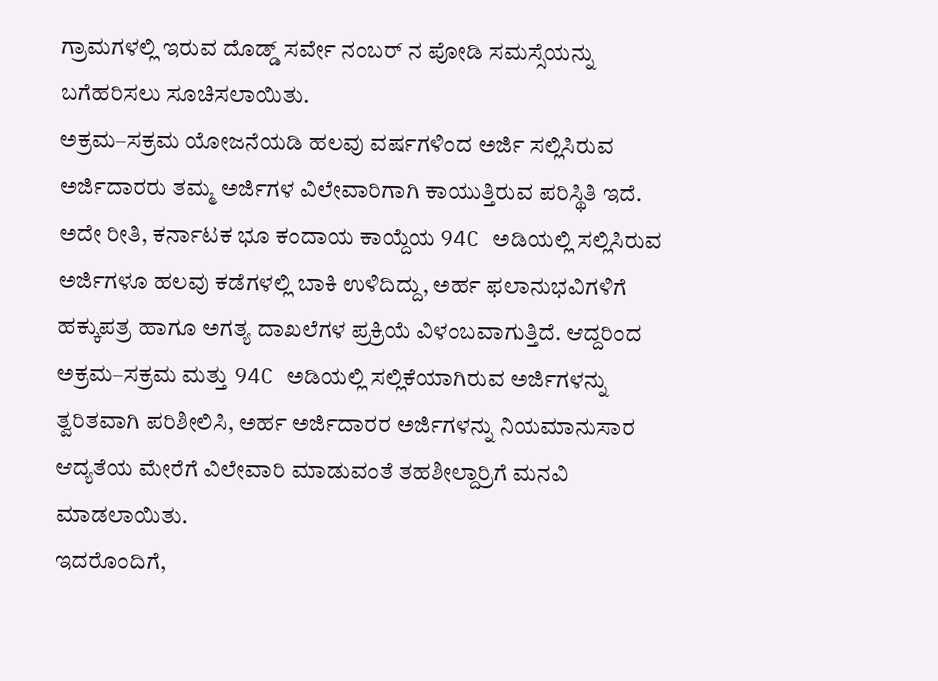ಗ್ರಾಮಗಳಲ್ಲಿ ಇರುವ ದೊಡ್ಡ್ ಸರ್ವೇ ನಂಬರ್ ನ ಪೋಡಿ ಸಮಸ್ಸೆಯನ್ನು ಬಗೆಹರಿಸಲು ಸೂಚಿಸಲಾಯಿತು.
ಅಕ್ರಮ–ಸಕ್ರಮ ಯೋಜನೆಯಡಿ ಹಲವು ವರ್ಷಗಳಿಂದ ಅರ್ಜಿ ಸಲ್ಲಿಸಿರುವ ಅರ್ಜಿದಾರರು ತಮ್ಮ ಅರ್ಜಿಗಳ ವಿಲೇವಾರಿಗಾಗಿ ಕಾಯುತ್ತಿರುವ ಪರಿಸ್ಥಿತಿ ಇದೆ. ಅದೇ ರೀತಿ, ಕರ್ನಾಟಕ ಭೂ ಕಂದಾಯ ಕಾಯ್ದೆಯ 94C ಅಡಿಯಲ್ಲಿ ಸಲ್ಲಿಸಿರುವ ಅರ್ಜಿಗಳೂ ಹಲವು ಕಡೆಗಳಲ್ಲಿ ಬಾಕಿ ಉಳಿದಿದ್ದು, ಅರ್ಹ ಫಲಾನುಭವಿಗಳಿಗೆ ಹಕ್ಕುಪತ್ರ ಹಾಗೂ ಅಗತ್ಯ ದಾಖಲೆಗಳ ಪ್ರಕ್ರಿಯೆ ವಿಳಂಬವಾಗುತ್ತಿದೆ. ಆದ್ದರಿಂದ ಅಕ್ರಮ–ಸಕ್ರಮ ಮತ್ತು 94C ಅಡಿಯಲ್ಲಿ ಸಲ್ಲಿಕೆಯಾಗಿರುವ ಅರ್ಜಿಗಳನ್ನು ತ್ವರಿತವಾಗಿ ಪರಿಶೀಲಿಸಿ, ಅರ್ಹ ಅರ್ಜಿದಾರರ ಅರ್ಜಿಗಳನ್ನು ನಿಯಮಾನುಸಾರ ಆದ್ಯತೆಯ ಮೇರೆಗೆ ವಿಲೇವಾರಿ ಮಾಡುವಂತೆ ತಹಶೀಲ್ದಾರ್ರಿಗೆ ಮನವಿ ಮಾಡಲಾಯಿತು.
ಇದರೊಂದಿಗೆ,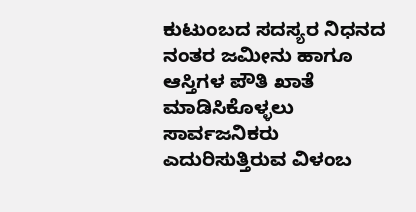ಕುಟುಂಬದ ಸದಸ್ಯರ ನಿಧನದ ನಂತರ ಜಮೀನು ಹಾಗೂ ಆಸ್ತಿಗಳ ಪೌತಿ ಖಾತೆ ಮಾಡಿಸಿಕೊಳ್ಳಲು ಸಾರ್ವಜನಿಕರು ಎದುರಿಸುತ್ತಿರುವ ವಿಳಂಬ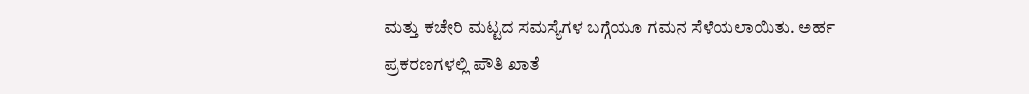ಮತ್ತು ಕಚೇರಿ ಮಟ್ಟದ ಸಮಸ್ಯೆಗಳ ಬಗ್ಗೆಯೂ ಗಮನ ಸೆಳೆಯಲಾಯಿತು. ಅರ್ಹ ಪ್ರಕರಣಗಳಲ್ಲಿ ಪೌತಿ ಖಾತೆ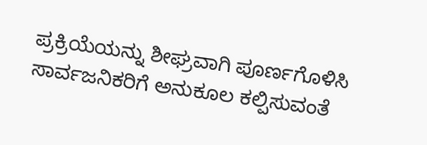ಪ್ರಕ್ರಿಯೆಯನ್ನು ಶೀಘ್ರವಾಗಿ ಪೂರ್ಣಗೊಳಿಸಿ ಸಾರ್ವಜನಿಕರಿಗೆ ಅನುಕೂಲ ಕಲ್ಪಿಸುವಂತೆ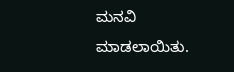ಮನವಿ ಮಾಡಲಾಯಿತು.